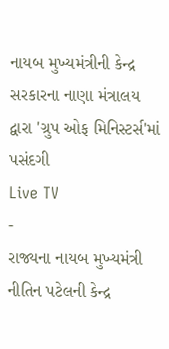નાયબ મુખ્યમંત્રીની કેન્દ્ર સરકારના નાણા મંત્રાલય દ્વારા 'ગ્રુપ ઓફ મિનિસ્ટર્સ'માં પસંદગી
Live TV
-
રાજ્યના નાયબ મુખ્યમંત્રી નીતિન પટેલની કેન્દ્ર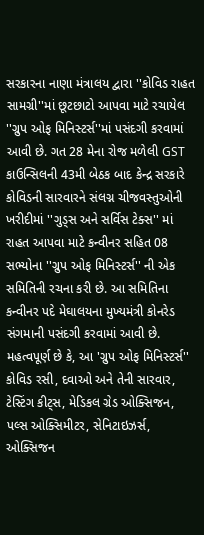સરકારના નાણા મંત્રાલય દ્વારા ''કોવિડ રાહત સામગ્રી''માં છૂટછાટો આપવા માટે રચાયેલ ''ગ્રુપ ઓફ મિનિસ્ટર્સ''માં પસંદગી કરવામાં આવી છે. ગત 28 મેના રોજ મળેલી GST કાઉન્સિલની 43મી બેઠક બાદ કેન્દ્ર સરકારે કોવિડની સારવારને સંલગ્ન ચીજવસ્તુઓની ખરીદીમાં ''ગુડ્સ અને સર્વિસ ટેક્સ'' માં રાહત આપવા માટે કન્વીનર સહિત 08 સભ્યોના ''ગ્રુપ ઓફ મિનિસ્ટર્સ'' ની એક સમિતિની રચના કરી છે. આ સમિતિના કન્વીનર પદે મેઘાલયના મુખ્યમંત્રી કોનરેડ સંગમાની પસંદગી કરવામાં આવી છે. મહત્વપૂર્ણ છે કે, આ 'ગ્રુપ ઓફ મિનિસ્ટર્સ'' કોવિડ રસી, દવાઓ અને તેની સારવાર, ટેસ્ટિંગ કીટ્સ, મેડિકલ ગ્રેડ ઓક્સિજન, પલ્સ ઓક્સિમીટર, સેનિટાઇઝર્સ, ઓક્સિજન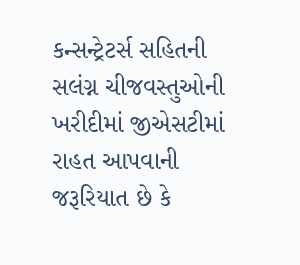કન્સન્ટ્રેટર્સ સહિતની સલંગ્ન ચીજવસ્તુઓની ખરીદીમાં જીએસટીમાં રાહત આપવાની જરૂરિયાત છે કે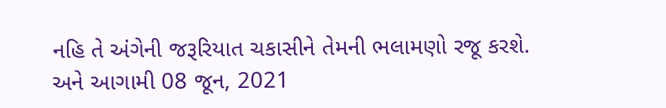નહિ તે અંગેની જરૂરિયાત ચકાસીને તેમની ભલામણો રજૂ કરશે. અને આગામી 08 જૂન, 2021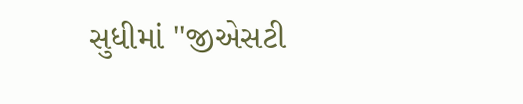સુધીમાં ''જીએસટી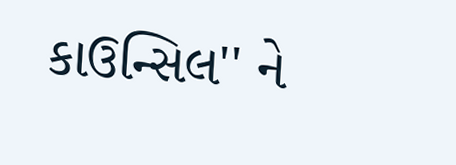કાઉન્સિલ'' ને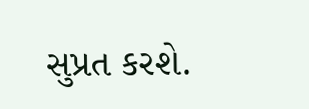સુપ્રત કરશે.